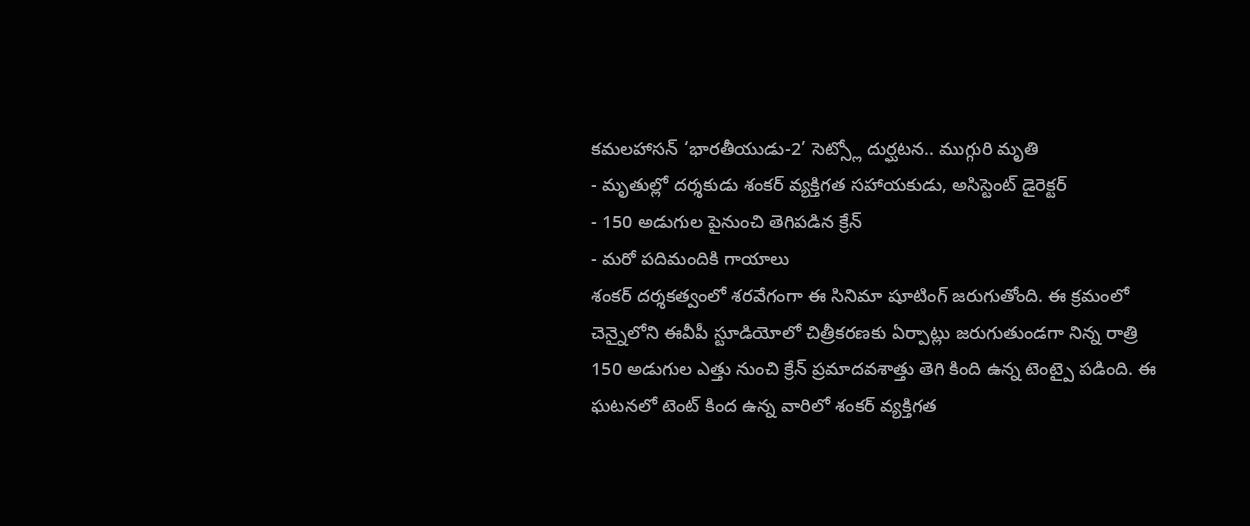కమలహాసన్ ‘భారతీయుడు-2’ సెట్స్లో దుర్ఘటన.. ముగ్గురి మృతి
- మృతుల్లో దర్శకుడు శంకర్ వ్యక్తిగత సహాయకుడు, అసిస్టెంట్ డైరెక్టర్
- 150 అడుగుల పైనుంచి తెగిపడిన క్రేన్
- మరో పదిమందికి గాయాలు
శంకర్ దర్శకత్వంలో శరవేగంగా ఈ సినిమా షూటింగ్ జరుగుతోంది. ఈ క్రమంలో చెన్నైలోని ఈవీపీ స్టూడియోలో చిత్రీకరణకు ఏర్పాట్లు జరుగుతుండగా నిన్న రాత్రి 150 అడుగుల ఎత్తు నుంచి క్రేన్ ప్రమాదవశాత్తు తెగి కింది ఉన్న టెంట్పై పడింది. ఈ ఘటనలో టెంట్ కింద ఉన్న వారిలో శంకర్ వ్యక్తిగత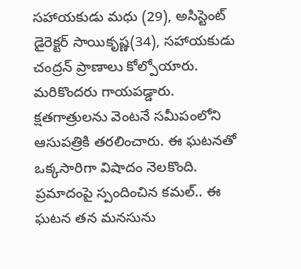సహాయకుడు మధు (29), అసిస్టెంట్ డైరెక్టర్ సాయికృష్ణ(34), సహాయకుడు చంద్రన్ ప్రాణాలు కోల్పోయారు. మరికొందరు గాయపడ్డారు.
క్షతగాత్రులను వెంటనే సమీపంలోని ఆసుపత్రికి తరలించారు. ఈ ఘటనతో ఒక్కసారిగా విషాదం నెలకొంది. ప్రమాదంపై స్పందించిన కమల్.. ఈ ఘటన తన మనసును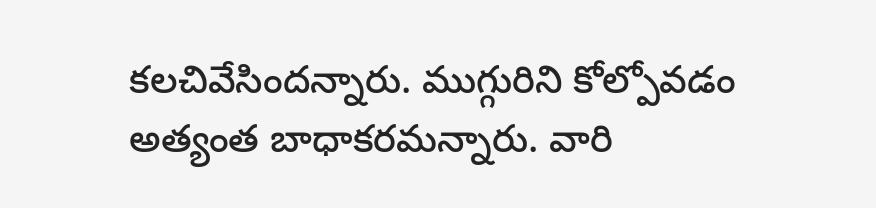కలచివేసిందన్నారు. ముగ్గురిని కోల్పోవడం అత్యంత బాధాకరమన్నారు. వారి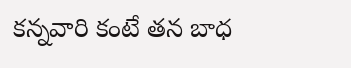కన్నవారి కంటే తన బాధ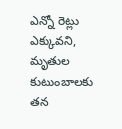ఎన్నో రెట్లు ఎక్కువని, మృతుల కుటుంబాలకు తన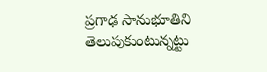ప్రగాఢ సానుభూతిని తెలుపుకుంటున్నట్టు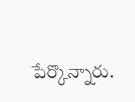పేర్కొన్నారు.